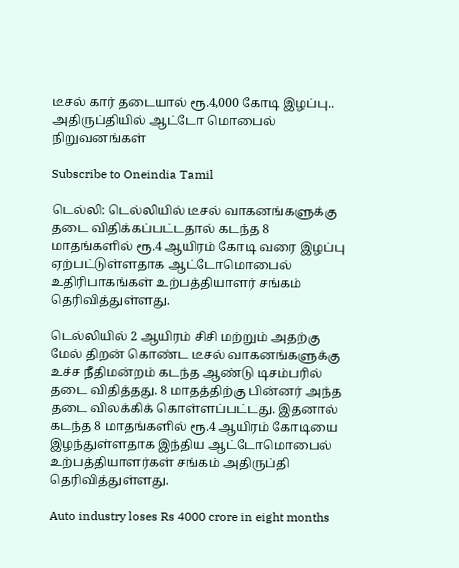டீசல் கார் தடையால் ரூ.4,000 கோடி இழப்பு.. அதிருப்தியில் ஆட்டோ மொபைல் நிறுவனங்கள்

Subscribe to Oneindia Tamil

டெல்லி: டெல்லியில் டீசல் வாகனங்களுக்கு தடை விதிக்கப்பட்டதால் கடந்த 8 மாதங்களில் ரூ.4 ஆயிரம் கோடி வரை இழப்பு ஏற்பட்டுள்ளதாக ஆட்டோமொபைல் உதிரிபாகங்கள் உற்பத்தியாளர் சங்கம் தெரிவித்துள்ளது.

டெல்லியில் 2 ஆயிரம் சிசி மற்றும் அதற்கு மேல் திறன் கொண்ட டீசல் வாகனங்களுக்கு உச்ச நீதிமன்றம் கடந்த ஆண்டு டிசம்பரில் தடை விதித்தது. 8 மாதத்திற்கு பின்னர் அந்த தடை விலக்கிக் கொள்ளப்பட்டது. இதனால் கடந்த 8 மாதங்களில் ரூ.4 ஆயிரம் கோடியை இழந்துள்ளதாக இந்திய ஆட்டோமொபைல் உற்பத்தியாளர்கள் சங்கம் அதிருப்தி தெரிவித்துள்ளது.

Auto industry loses Rs 4000 crore in eight months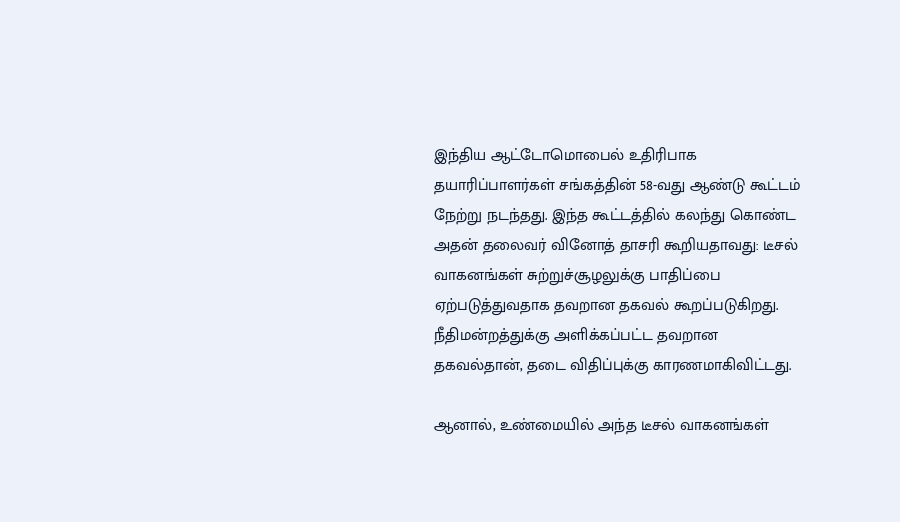இந்திய ஆட்டோமொபைல் உதிரிபாக தயாரிப்பாளர்கள் சங்கத்தின் 58-வது ஆண்டு கூட்டம் நேற்று நடந்தது. இந்த கூட்டத்தில் கலந்து கொண்ட அதன் தலைவர் வினோத் தாசரி கூறியதாவது: டீசல் வாகனங்கள் சுற்றுச்சூழலுக்கு பாதிப்பை ஏற்படுத்துவதாக தவறான தகவல் கூறப்படுகிறது. நீதிமன்றத்துக்கு அளிக்கப்பட்ட தவறான தகவல்தான், தடை விதிப்புக்கு காரணமாகிவிட்டது.

ஆனால், உண்மையில் அந்த டீசல் வாகனங்கள்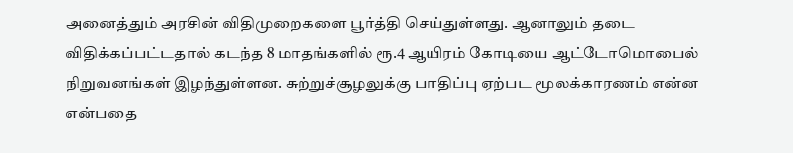அனைத்தும் அரசின் விதிமுறைகளை பூர்த்தி செய்துள்ளது. ஆனாலும் தடை விதிக்கப்பட்டதால் கடந்த 8 மாதங்களில் ரூ.4 ஆயிரம் கோடியை ஆட்டோமொபைல் நிறுவனங்கள் இழந்துள்ளன. சுற்றுச்சூழலுக்கு பாதிப்பு ஏற்பட மூலக்காரணம் என்ன என்பதை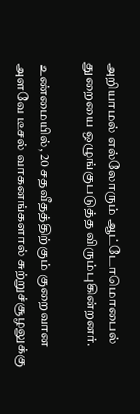அறியாமல் எல்லோரும் ஆட்டோமொபைல் துறையை ஒழுங்குபடுத்த விரும்புகின்றனர்.

உண்மையில், 20 சதவீதத்திற்கும் குறைவான அளவே டீசல் வாகனங்களால் சுற்றுச்சூழலுக்கு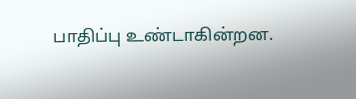பாதிப்பு உண்டாகின்றன.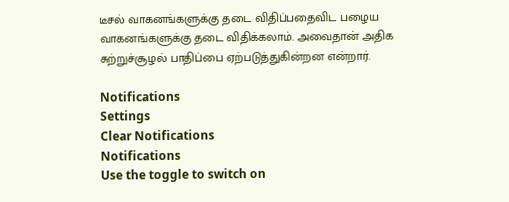டீசல் வாகனங்களுக்கு தடை விதிப்பதைவிட பழைய வாகனங்களுக்கு தடை விதிக்கலாம். அவைதான் அதிக சுற்றுச்சூழல் பாதிப்பை ஏற்படுத்துகின்றன என்றார்.

Notifications
Settings
Clear Notifications
Notifications
Use the toggle to switch on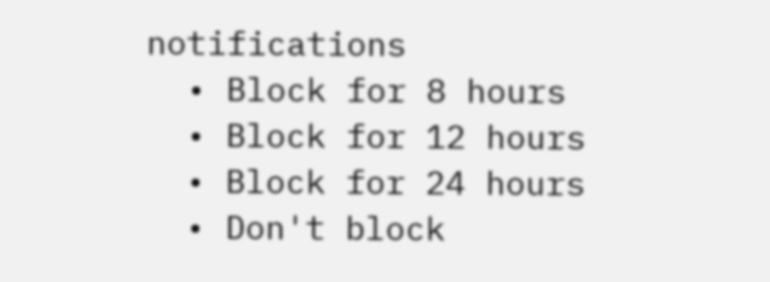notifications
  • Block for 8 hours
  • Block for 12 hours
  • Block for 24 hours
  • Don't block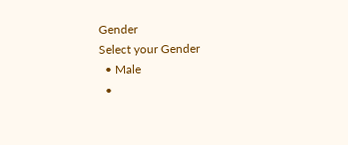Gender
Select your Gender
  • Male
  •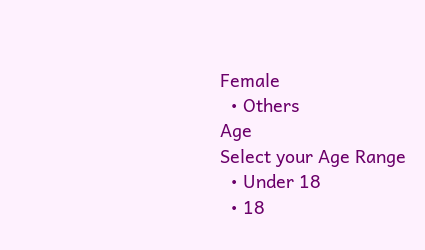Female
  • Others
Age
Select your Age Range
  • Under 18
  • 18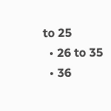to 25
  • 26 to 35
  • 36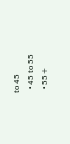to 45
  • 45 to 55
  • 55+